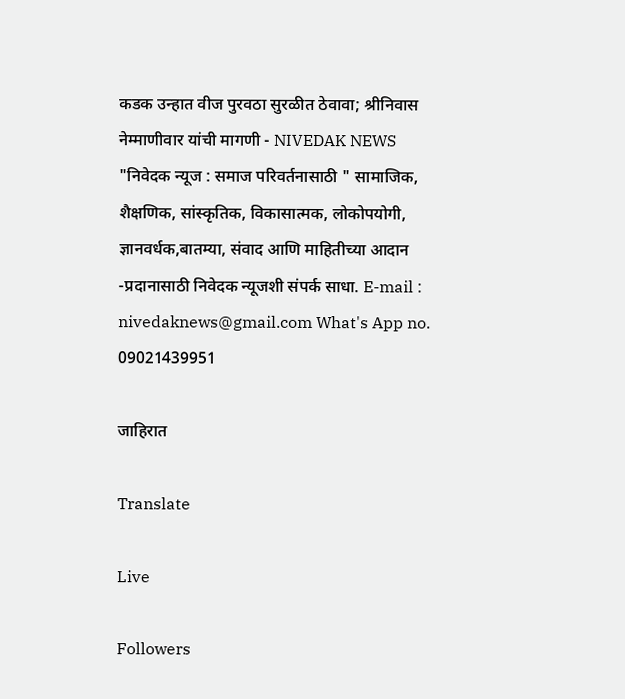कडक उन्हात वीज पुरवठा सुरळीत ठेवावा; श्रीनिवास नेम्माणीवार यांची मागणी - NIVEDAK NEWS
"निवेदक न्यूज : समाज परिवर्तनासाठी " सामाजिक, शैक्षणिक, सांस्कृतिक, विकासात्मक, लोकोपयोगी, ज्ञानवर्धक,बातम्या, संवाद आणि माहितीच्या आदान -प्रदानासाठी निवेदक न्यूजशी संपर्क साधा. E-mail : nivedaknews@gmail.com What's App no. 09021439951

जाहिरात

Translate

Live

Followers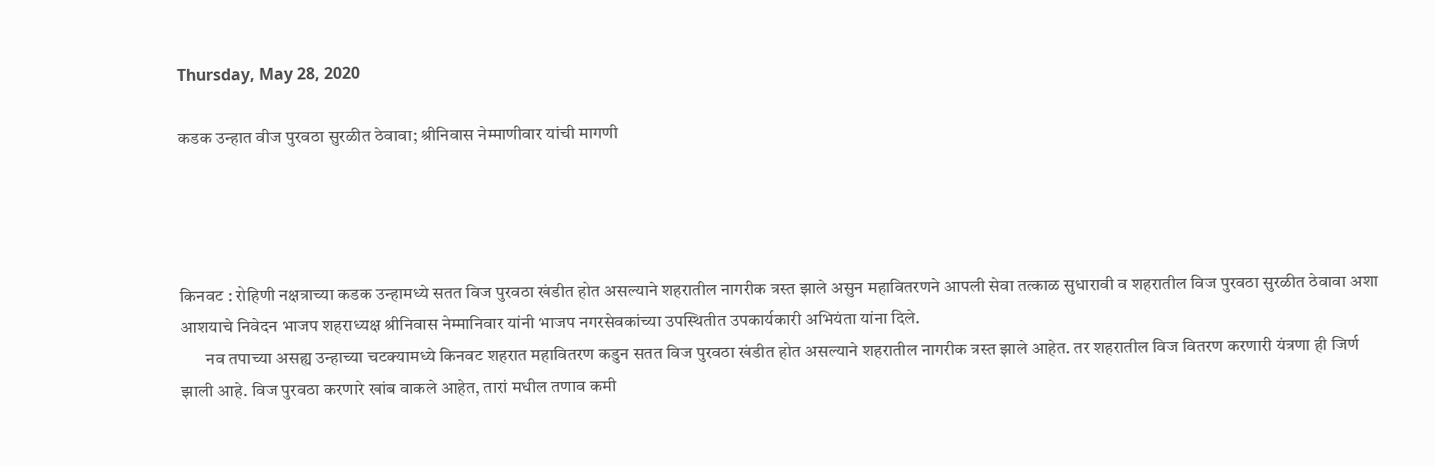Thursday, May 28, 2020

कडक उन्हात वीज पुरवठा सुरळीत ठेवावा; श्रीनिवास नेम्माणीवार यांची मागणी




किनवट : रोहिणी नक्षत्राच्या कडक उन्हामध्ये सतत विज पुरवठा खंडीत होत असल्याने शहरातील नागरीक त्रस्त झाले असुन महावितरणने आपली सेवा तत्काळ सुधारावी व शहरातील विज पुरवठा सुरळीत ठेवावा अशा आशयाचे निवेदन भाजप शहराध्यक्ष श्रीनिवास नेम्मानिवार यांनी भाजप नगरसेवकांच्या उपस्थितीत उपकार्यकारी अभियंता यांना दिले.
       नव तपाच्या असह्य उन्हाच्या चटक्यामध्ये किनवट शहरात महावितरण कडुन सतत विज पुरवठा खंडीत होत असल्याने शहरातील नागरीक त्रस्त झाले आहेत. तर शहरातील विज वितरण करणारी यंत्रणा ही जिर्ण झाली आहे. विज पुरवठा करणारे खांब वाकले आहेत, तारां मधील तणाव कमी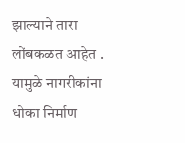झाल्याने तारा लोंबकळत आहेत . यामुळे नागरीकांना धोका निर्माण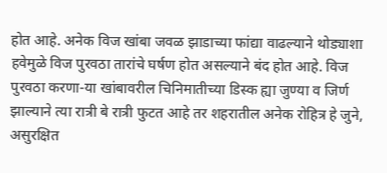होत आहे. अनेक विज खांबा जवळ झाडाच्या फांद्या वाढल्याने थोड्याशा हवेमुळे विज पुरवठा तारांचे घर्षण होत असल्याने बंद होत आहे. विज पुरवठा करणा-या खांबावरील चिनिमातीच्या डिस्क ह्या जुण्या व जिर्ण झाल्याने त्या रात्री बे रात्री फुटत आहे तर शहरातील अनेक रोहित्र हे जुने, असुरक्षित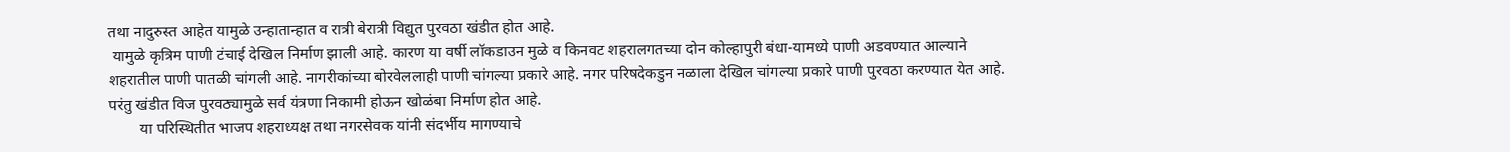तथा नादुरुस्त आहेत यामुळे उन्हातान्हात व रात्री बेरात्री विद्युत पुरवठा खंडीत होत आहे.
 यामुळे कृत्रिम पाणी टंचाई देखिल निर्माण झाली आहे. कारण या वर्षी लॉकडाउन मुळे व किनवट शहरालगतच्या दोन कोल्हापुरी बंधा-यामध्ये पाणी अडवण्यात आल्याने शहरातील पाणी पातळी चांगली आहे. नागरीकांच्या बोरवेललाही पाणी चांगल्या प्रकारे आहे. नगर परिषदेकडुन नळाला देखिल चांगल्या प्रकारे पाणी पुरवठा करण्यात येत आहे. परंतु खंडीत विज पुरवठ्यामुळे सर्व यंत्रणा निकामी होऊन खोळंबा निर्माण होत आहे.
        या परिस्थितीत भाजप शहराध्यक्ष तथा नगरसेवक यांनी संदर्भीय मागण्याचे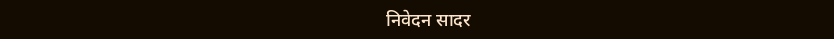निवेदन सादर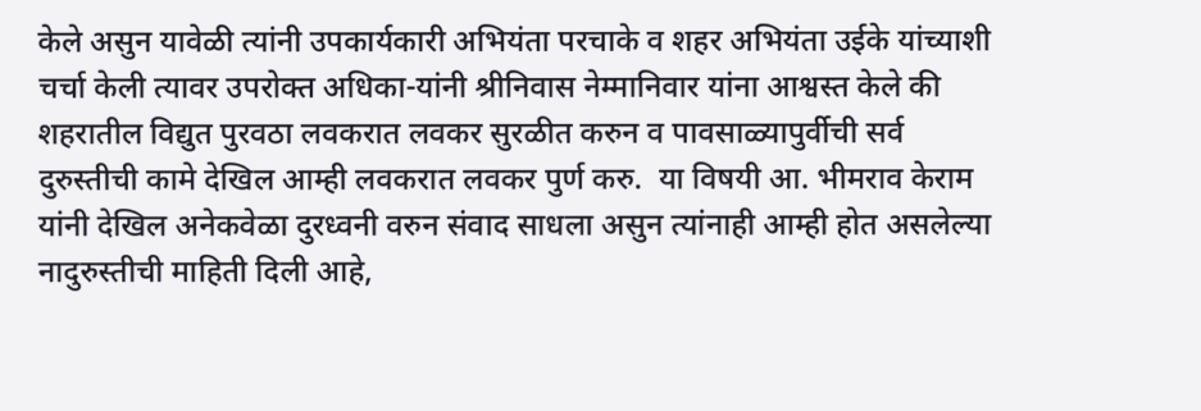केले असुन यावेळी त्यांनी उपकार्यकारी अभियंता परचाके व शहर अभियंता उईके यांच्याशी चर्चा केली त्यावर उपरोक्त अधिका-यांनी श्रीनिवास नेम्मानिवार यांना आश्वस्त केले की शहरातील विद्युत पुरवठा लवकरात लवकर सुरळीत करुन व पावसाळ्यापुर्वीची सर्व दुरुस्तीची कामे देखिल आम्ही लवकरात लवकर पुर्ण करु.  या विषयी आ. भीमराव केराम यांनी देखिल अनेकवेळा दुरध्वनी वरुन संवाद साधला असुन त्यांनाही आम्ही होत असलेल्या नादुरुस्तीची माहिती दिली आहे,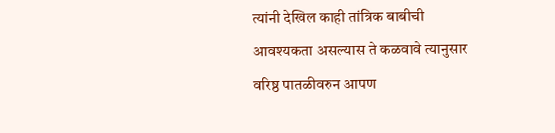त्यांनी देखिल काही तांत्रिक बाबीची आवश्यकता असल्यास ते कळवावे त्यानुसार वरिष्ठ पातळीवरुन आपण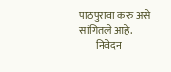पाठपुरावा करु असे सांगितले आहे.
        निवेदन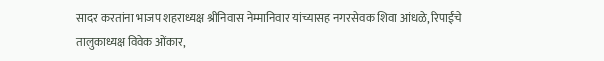सादर करतांना भाजप शहराध्यक्ष श्रीनिवास नेम्मानिवार यांच्यासह नगरसेवक शिवा आंधळे, रिपाईंचे तालुकाध्यक्ष विवेक ओंकार,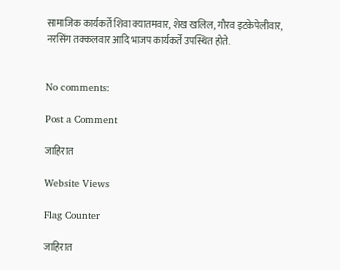सामाजिक कार्यकर्ते शिवा क्यातमवार, शेख खलिल, गौरव इटकेपेलीवार, नरसिंग तक्कलवार आदि भाजप कार्यकर्ते उपस्थित होते.


No comments:

Post a Comment

जाहिरात

Website Views

Flag Counter

जाहिरात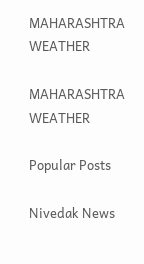MAHARASHTRA WEATHER

MAHARASHTRA WEATHER

Popular Posts

Nivedak News